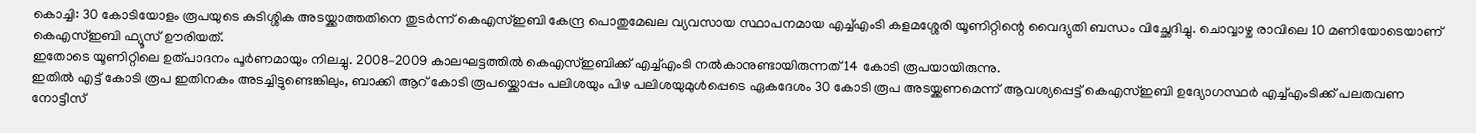കൊച്ചി: 30 കോടിയോളം രൂപയുടെ കുടിശ്ശിക അടയ്ക്കാത്തതിനെ തുടർന്ന് കെഎസ്ഇബി കേന്ദ്ര പൊതുമേഖല വ്യവസായ സ്ഥാപനമായ എച്ച്എംടി കളമശ്ശേരി യൂണിറ്റിന്റെ വൈദ്യുതി ബന്ധം വിച്ഛേദിച്ചു. ചൊവ്വാഴ്ച രാവിലെ 10 മണിയോടെയാണ് കെഎസ്ഇബി ഫ്യൂസ് ഊരിയത്.
ഇതോടെ യൂണിറ്റിലെ ഉത്പാദനം പൂർണമായും നിലച്ചു. 2008–2009 കാലഘട്ടത്തിൽ കെഎസ്ഇബിക്ക് എച്ച്എംടി നൽകാനുണ്ടായിരുന്നത് 14 കോടി രൂപയായിരുന്നു.
ഇതിൽ എട്ട് കോടി രൂപ ഇതിനകം അടച്ചിട്ടുണ്ടെങ്കിലും, ബാക്കി ആറ് കോടി രൂപയ്ക്കൊപ്പം പലിശയും പിഴ പലിശയുമുൾപ്പെടെ ഏകദേശം 30 കോടി രൂപ അടയ്ക്കണമെന്ന് ആവശ്യപ്പെട്ട് കെഎസ്ഇബി ഉദ്യോഗസ്ഥർ എച്ച്എംടിക്ക് പലതവണ നോട്ടീസ്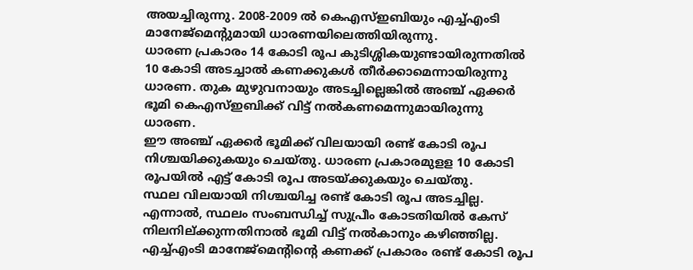അയച്ചിരുന്നു. 2008-2009 ൽ കെഎസ്ഇബിയും എച്ച്എംടി മാനേജ്മെന്റുമായി ധാരണയിലെത്തിയിരുന്നു.
ധാരണ പ്രകാരം 14 കോടി രൂപ കുടിശ്ശികയുണ്ടായിരുന്നതിൽ 10 കോടി അടച്ചാൽ കണക്കുകൾ തീർക്കാമെന്നായിരുന്നു ധാരണ. തുക മുഴുവനായും അടച്ചില്ലെങ്കിൽ അഞ്ച് ഏക്കർ ഭൂമി കെഎസ്ഇബിക്ക് വിട്ട് നൽകണമെന്നുമായിരുന്നു ധാരണ.
ഈ അഞ്ച് ഏക്കർ ഭൂമിക്ക് വിലയായി രണ്ട് കോടി രൂപ നിശ്ചയിക്കുകയും ചെയ്തു. ധാരണ പ്രകാരമുളള 10 കോടി രൂപയിൽ എട്ട് കോടി രൂപ അടയ്ക്കുകയും ചെയ്തു.
സ്ഥല വിലയായി നിശ്ചയിച്ച രണ്ട് കോടി രൂപ അടച്ചില്ല. എന്നാൽ, സ്ഥലം സംബന്ധിച്ച് സുപ്രീം കോടതിയിൽ കേസ് നിലനില്ക്കുന്നതിനാൽ ഭൂമി വിട്ട് നൽകാനും കഴിഞ്ഞില്ല.
എച്ച്എംടി മാനേജ്മെന്റിന്റെ കണക്ക് പ്രകാരം രണ്ട് കോടി രൂപ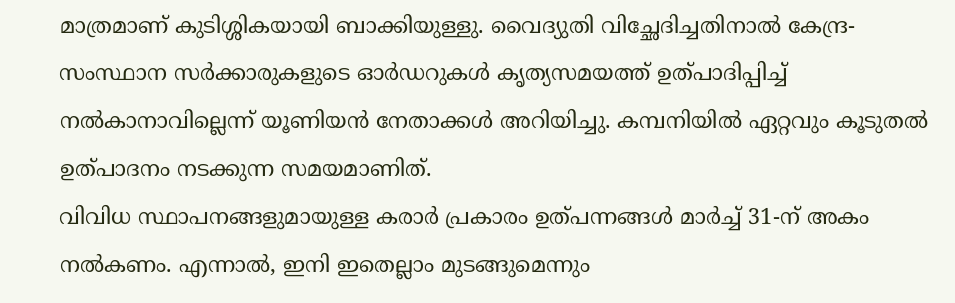മാത്രമാണ് കുടിശ്ശികയായി ബാക്കിയുള്ളു. വൈദ്യുതി വിച്ഛേദിച്ചതിനാൽ കേന്ദ്ര-സംസ്ഥാന സർക്കാരുകളുടെ ഓർഡറുകൾ കൃത്യസമയത്ത് ഉത്പാദിപ്പിച്ച് നൽകാനാവില്ലെന്ന് യൂണിയൻ നേതാക്കൾ അറിയിച്ചു. കമ്പനിയിൽ ഏറ്റവും കൂടുതൽ ഉത്പാദനം നടക്കുന്ന സമയമാണിത്.
വിവിധ സ്ഥാപനങ്ങളുമായുള്ള കരാർ പ്രകാരം ഉത്പന്നങ്ങൾ മാർച്ച് 31-ന് അകം നൽകണം. എന്നാൽ, ഇനി ഇതെല്ലാം മുടങ്ങുമെന്നും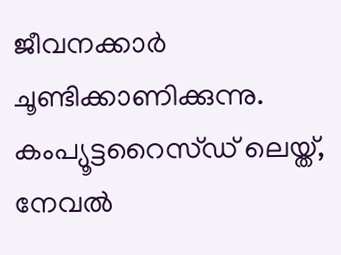ജീവനക്കാർ ചൂണ്ടിക്കാണിക്കുന്നു.
കംപ്യൂട്ടറൈസ്ഡ് ലെയ്ത്, നേവൽ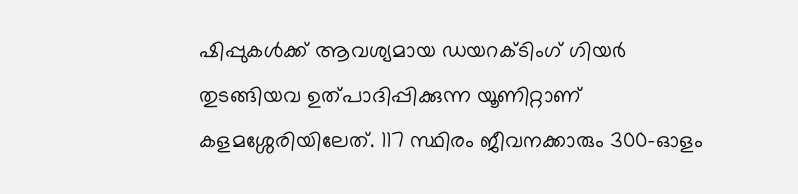ഷിപ്പുകൾക്ക് ആവശ്യമായ ഡയറക്ടിംഗ് ഗിയർ തുടങ്ങിയവ ഉത്പാദിപ്പിക്കുന്ന യൂണിറ്റാണ് കളമശ്ശേരിയിലേത്. 117 സ്ഥിരം ജീവനക്കാരും 300-ഓളം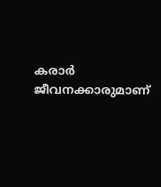കരാർ ജീവനക്കാരുമാണ്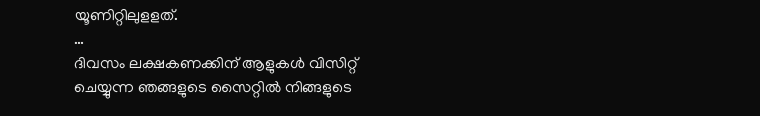യൂണിറ്റിലുളളത്.
…
ദിവസം ലക്ഷകണക്കിന് ആളുകൾ വിസിറ്റ് ചെയ്യുന്ന ഞങ്ങളുടെ സൈറ്റിൽ നിങ്ങളുടെ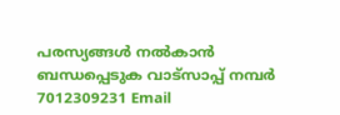പരസ്യങ്ങൾ നൽകാൻ ബന്ധപ്പെടുക വാട്സാപ്പ് നമ്പർ 7012309231 Email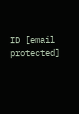ID [email protected]